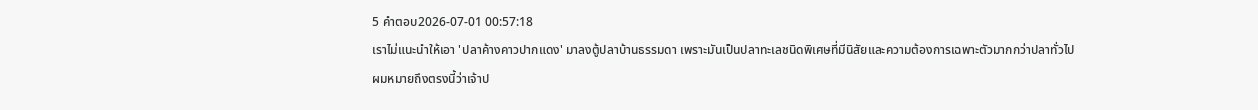5 คำตอบ2026-07-01 00:57:18
เราไม่แนะนำให้เอา 'ปลาค้างคาวปากแดง' มาลงตู้ปลาบ้านธรรมดา เพราะมันเป็นปลาทะเลชนิดพิเศษที่มีนิสัยและความต้องการเฉพาะตัวมากกว่าปลาทั่วไป
ผมหมายถึงตรงนี้ว่าเจ้าป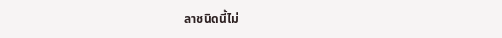ลาชนิดนี้ไม่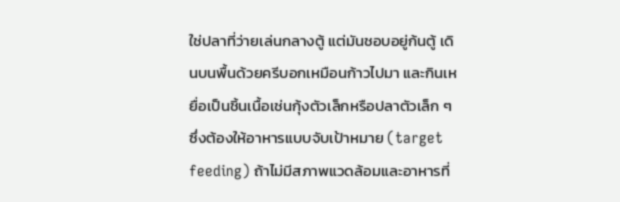ใช่ปลาที่ว่ายเล่นกลางตู้ แต่มันชอบอยู่ก้นตู้ เดินบนพื้นด้วยครีบอกเหมือนก้าวไปมา และกินเหยื่อเป็นชิ้นเนื้อเช่นกุ้งตัวเล็กหรือปลาตัวเล็ก ๆ ซึ่งต้องให้อาหารแบบจับเป้าหมาย (target feeding) ถ้าไม่มีสภาพแวดล้อมและอาหารที่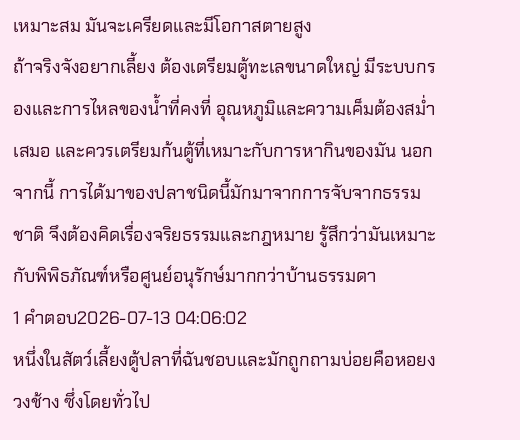เหมาะสม มันจะเครียดและมีโอกาสตายสูง
ถ้าจริงจังอยากเลี้ยง ต้องเตรียมตู้ทะเลขนาดใหญ่ มีระบบกรองและการไหลของน้ำที่คงที่ อุณหภูมิและความเค็มต้องสม่ำเสมอ และควรเตรียมก้นตู้ที่เหมาะกับการหากินของมัน นอกจากนี้ การได้มาของปลาชนิดนี้มักมาจากการจับจากธรรมชาติ จึงต้องคิดเรื่องจริยธรรมและกฎหมาย รู้สึกว่ามันเหมาะกับพิพิธภัณฑ์หรือศูนย์อนุรักษ์มากกว่าบ้านธรรมดา
1 คำตอบ2026-07-13 04:06:02
หนึ่งในสัตว์เลี้ยงตู้ปลาที่ฉันชอบและมักถูกถามบ่อยคือหอยงวงช้าง ซึ่งโดยทั่วไป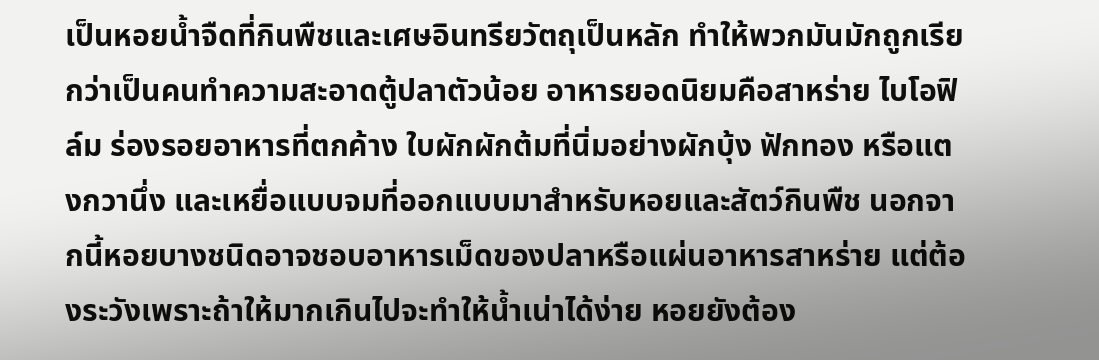เป็นหอยน้ำจืดที่กินพืชและเศษอินทรียวัตถุเป็นหลัก ทำให้พวกมันมักถูกเรียกว่าเป็นคนทำความสะอาดตู้ปลาตัวน้อย อาหารยอดนิยมคือสาหร่าย ไบโอฟิล์ม ร่องรอยอาหารที่ตกค้าง ใบผักผักต้มที่นิ่มอย่างผักบุ้ง ฟักทอง หรือแตงกวานึ่ง และเหยื่อแบบจมที่ออกแบบมาสำหรับหอยและสัตว์กินพืช นอกจากนี้หอยบางชนิดอาจชอบอาหารเม็ดของปลาหรือแผ่นอาหารสาหร่าย แต่ต้องระวังเพราะถ้าให้มากเกินไปจะทำให้น้ำเน่าได้ง่าย หอยยังต้อง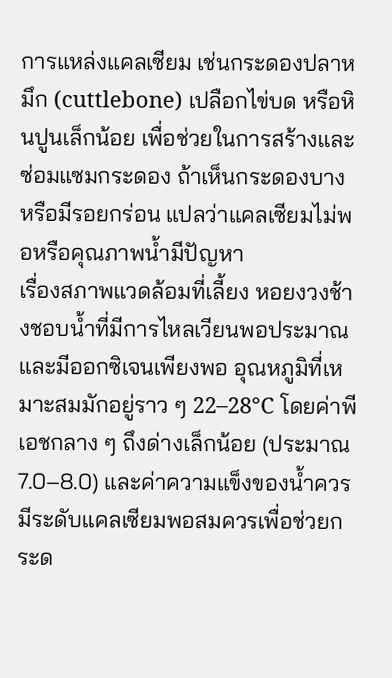การแหล่งแคลเซียม เช่นกระดองปลาหมึก (cuttlebone) เปลือกไข่บด หรือหินปูนเล็กน้อย เพื่อช่วยในการสร้างและซ่อมแซมกระดอง ถ้าเห็นกระดองบางหรือมีรอยกร่อน แปลว่าแคลเซียมไม่พอหรือคุณภาพน้ำมีปัญหา
เรื่องสภาพแวดล้อมที่เลี้ยง หอยงวงช้างชอบน้ำที่มีการไหลเวียนพอประมาณและมีออกซิเจนเพียงพอ อุณหภูมิที่เหมาะสมมักอยู่ราว ๆ 22–28°C โดยค่าพีเอชกลาง ๆ ถึงด่างเล็กน้อย (ประมาณ 7.0–8.0) และค่าความแข็งของน้ำควรมีระดับแคลเซียมพอสมควรเพื่อช่วยกระด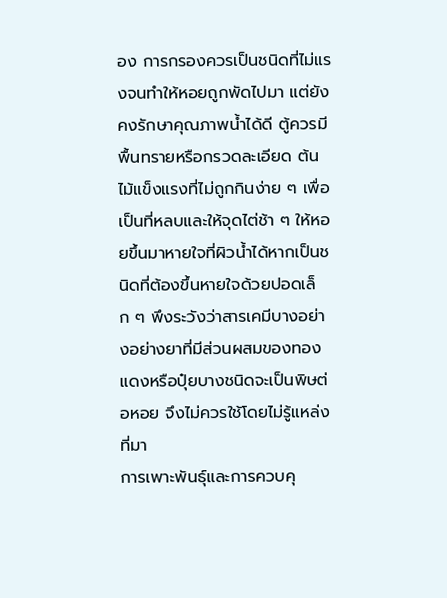อง การกรองควรเป็นชนิดที่ไม่แรงจนทำให้หอยถูกพัดไปมา แต่ยังคงรักษาคุณภาพน้ำได้ดี ตู้ควรมีพื้นทรายหรือกรวดละเอียด ต้นไม้แข็งแรงที่ไม่ถูกกินง่าย ๆ เพื่อเป็นที่หลบและให้จุดไต่ช้า ๆ ให้หอยขึ้นมาหายใจที่ผิวน้ำได้หากเป็นชนิดที่ต้องขึ้นหายใจด้วยปอดเล็ก ๆ พึงระวังว่าสารเคมีบางอย่างอย่างยาที่มีส่วนผสมของทองแดงหรือปุ๋ยบางชนิดจะเป็นพิษต่อหอย จึงไม่ควรใช้โดยไม่รู้แหล่งที่มา
การเพาะพันธุ์และการควบคุ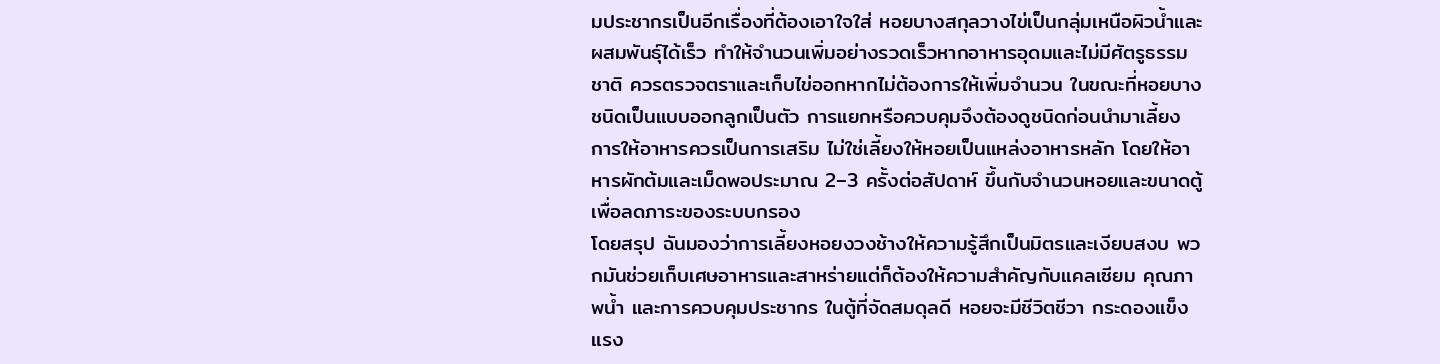มประชากรเป็นอีกเรื่องที่ต้องเอาใจใส่ หอยบางสกุลวางไข่เป็นกลุ่มเหนือผิวน้ำและผสมพันธุ์ได้เร็ว ทำให้จำนวนเพิ่มอย่างรวดเร็วหากอาหารอุดมและไม่มีศัตรูธรรมชาติ ควรตรวจตราและเก็บไข่ออกหากไม่ต้องการให้เพิ่มจำนวน ในขณะที่หอยบางชนิดเป็นแบบออกลูกเป็นตัว การแยกหรือควบคุมจึงต้องดูชนิดก่อนนำมาเลี้ยง การให้อาหารควรเป็นการเสริม ไม่ใช่เลี้ยงให้หอยเป็นแหล่งอาหารหลัก โดยให้อาหารผักต้มและเม็ดพอประมาณ 2–3 ครั้งต่อสัปดาห์ ขึ้นกับจำนวนหอยและขนาดตู้เพื่อลดภาระของระบบกรอง
โดยสรุป ฉันมองว่าการเลี้ยงหอยงวงช้างให้ความรู้สึกเป็นมิตรและเงียบสงบ พวกมันช่วยเก็บเศษอาหารและสาหร่ายแต่ก็ต้องให้ความสำคัญกับแคลเซียม คุณภาพน้ำ และการควบคุมประชากร ในตู้ที่จัดสมดุลดี หอยจะมีชีวิตชีวา กระดองแข็งแรง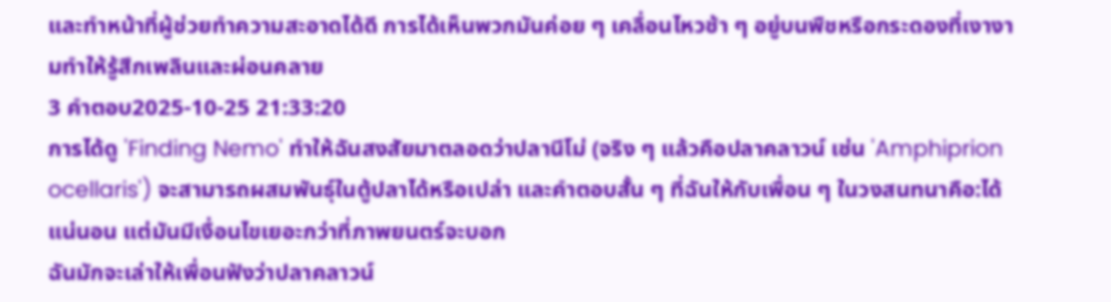และทำหน้าที่ผู้ช่วยทำความสะอาดได้ดี การได้เห็นพวกมันค่อย ๆ เคลื่อนไหวช้า ๆ อยู่บนพืชหรือกระดองที่เงางามทำให้รู้สึกเพลินและผ่อนคลาย
3 คำตอบ2025-10-25 21:33:20
การได้ดู 'Finding Nemo' ทำให้ฉันสงสัยมาตลอดว่าปลานีโม่ (จริง ๆ แล้วคือปลาคลาวน์ เช่น 'Amphiprion ocellaris') จะสามารถผสมพันธุ์ในตู้ปลาได้หรือเปล่า และคำตอบสั้น ๆ ที่ฉันให้กับเพื่อน ๆ ในวงสนทนาคือ:ได้แน่นอน แต่มันมีเงื่อนไขเยอะกว่าที่ภาพยนตร์จะบอก
ฉันมักจะเล่าให้เพื่อนฟังว่าปลาคลาวน์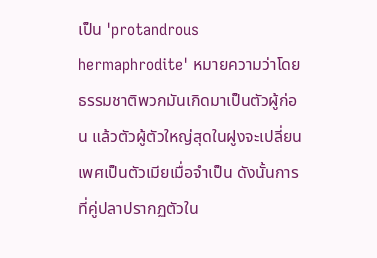เป็น 'protandrous hermaphrodite' หมายความว่าโดยธรรมชาติพวกมันเกิดมาเป็นตัวผู้ก่อน แล้วตัวผู้ตัวใหญ่สุดในฝูงจะเปลี่ยนเพศเป็นตัวเมียเมื่อจำเป็น ดังนั้นการที่คู่ปลาปรากฏตัวใน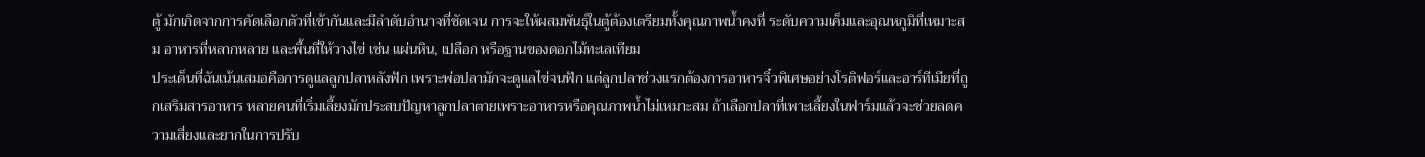ตู้ มักเกิดจากการคัดเลือกตัวที่เข้ากันและมีลำดับอำนาจที่ชัดเจน การจะให้ผสมพันธุ์ในตู้ต้องเตรียมทั้งคุณภาพน้ำคงที่ ระดับความเค็มและอุณหภูมิที่เหมาะสม อาหารที่หลากหลาย และพื้นที่ให้วางไข่ เช่น แผ่นหิน, เปลือก หรือฐานของดอกไม้ทะเลเทียม
ประเด็นที่ฉันเน้นเสมอคือการดูแลลูกปลาหลังฟัก เพราะพ่อปลามักจะดูแลไข่จนฟัก แต่ลูกปลาช่วงแรกต้องการอาหารจิ๋วพิเศษอย่างโรติฟอร์และอาร์ทีเมียที่ถูกเสริมสารอาหาร หลายคนที่เริ่มเลี้ยงมักประสบปัญหาลูกปลาตายเพราะอาหารหรือคุณภาพน้ำไม่เหมาะสม ถ้าเลือกปลาที่เพาะเลี้ยงในฟาร์มแล้วจะช่วยลดความเสี่ยงและยากในการปรับ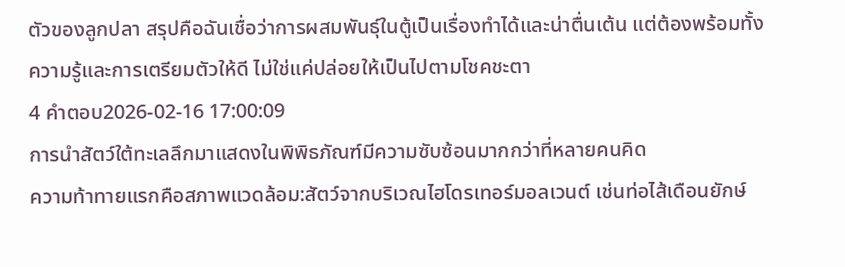ตัวของลูกปลา สรุปคือฉันเชื่อว่าการผสมพันธุ์ในตู้เป็นเรื่องทำได้และน่าตื่นเต้น แต่ต้องพร้อมทั้งความรู้และการเตรียมตัวให้ดี ไม่ใช่แค่ปล่อยให้เป็นไปตามโชคชะตา
4 คำตอบ2026-02-16 17:00:09
การนำสัตว์ใต้ทะเลลึกมาแสดงในพิพิธภัณฑ์มีความซับซ้อนมากกว่าที่หลายคนคิด
ความท้าทายแรกคือสภาพแวดล้อม:สัตว์จากบริเวณไฮโดรเทอร์มอลเวนต์ เช่นท่อไส้เดือนยักษ์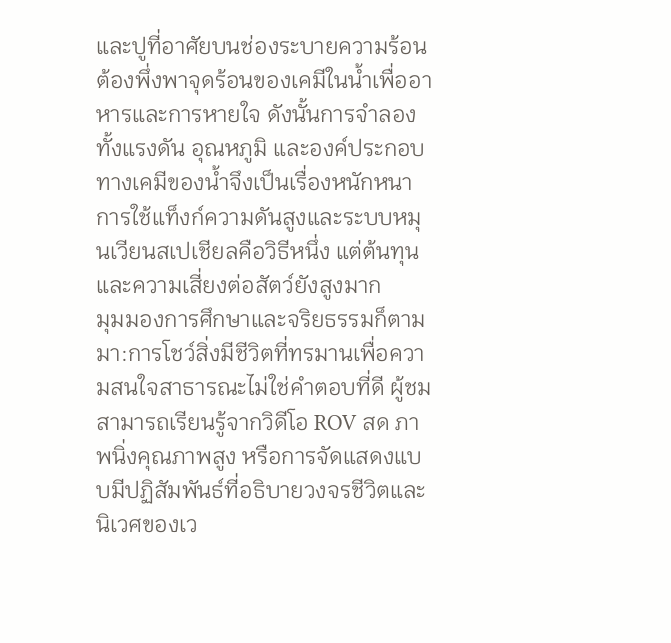และปูที่อาศัยบนช่องระบายความร้อน ต้องพึ่งพาจุดร้อนของเคมีในน้ำเพื่ออาหารและการหายใจ ดังนั้นการจำลองทั้งแรงดัน อุณหภูมิ และองค์ประกอบทางเคมีของน้ำจึงเป็นเรื่องหนักหนา การใช้แท็งก์ความดันสูงและระบบหมุนเวียนสเปเชียลคือวิธีหนึ่ง แต่ต้นทุนและความเสี่ยงต่อสัตว์ยังสูงมาก
มุมมองการศึกษาและจริยธรรมก็ตามมา:การโชว์สิ่งมีชีวิตที่ทรมานเพื่อความสนใจสาธารณะไม่ใช่คำตอบที่ดี ผู้ชมสามารถเรียนรู้จากวิดีโอ ROV สด ภาพนิ่งคุณภาพสูง หรือการจัดแสดงแบบมีปฏิสัมพันธ์ที่อธิบายวงจรชีวิตและนิเวศของเว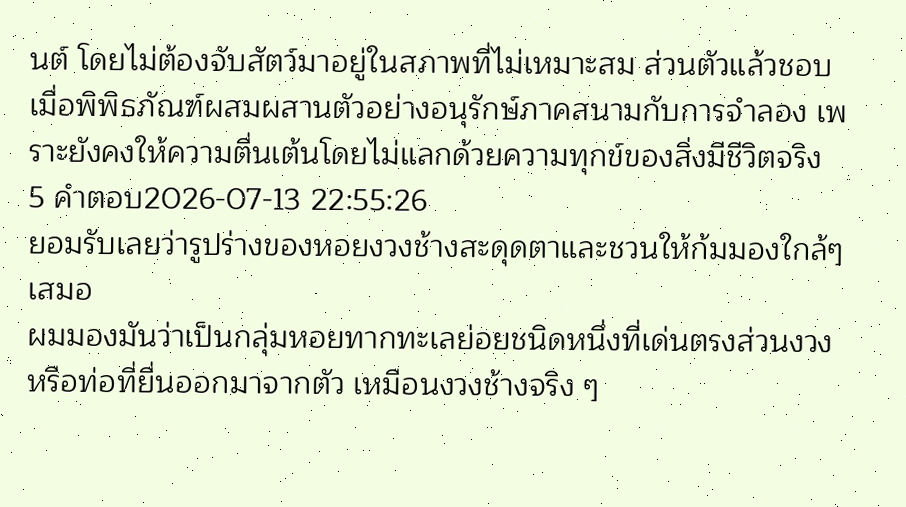นต์ โดยไม่ต้องจับสัตว์มาอยู่ในสภาพที่ไม่เหมาะสม ส่วนตัวแล้วชอบเมื่อพิพิธภัณฑ์ผสมผสานตัวอย่างอนุรักษ์ภาคสนามกับการจำลอง เพราะยังคงให้ความตื่นเต้นโดยไม่แลกด้วยความทุกข์ของสิ่งมีชีวิตจริง
5 คำตอบ2026-07-13 22:55:26
ยอมรับเลยว่ารูปร่างของหอยงวงช้างสะดุดตาและชวนให้ก้มมองใกล้ๆ เสมอ
ผมมองมันว่าเป็นกลุ่มหอยทากทะเลย่อยชนิดหนึ่งที่เด่นตรงส่วนงวงหรือท่อที่ยื่นออกมาจากตัว เหมือนงวงช้างจริง ๆ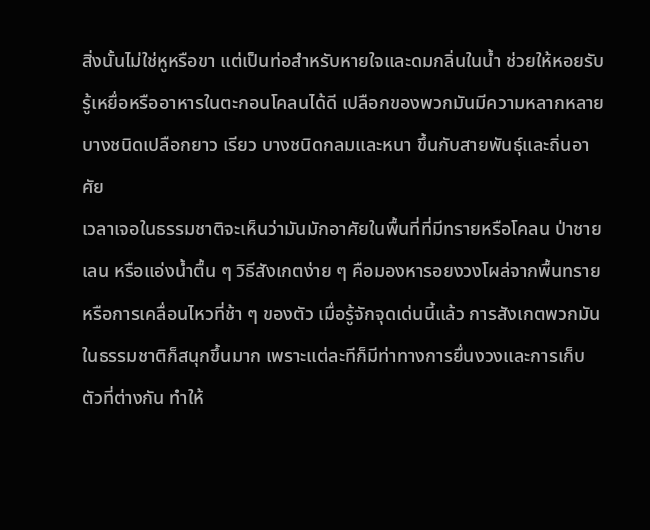สิ่งนั้นไม่ใช่หูหรือขา แต่เป็นท่อสำหรับหายใจและดมกลิ่นในน้ำ ช่วยให้หอยรับรู้เหยื่อหรืออาหารในตะกอนโคลนได้ดี เปลือกของพวกมันมีความหลากหลาย บางชนิดเปลือกยาว เรียว บางชนิดกลมและหนา ขึ้นกับสายพันธุ์และถิ่นอาศัย
เวลาเจอในธรรมชาติจะเห็นว่ามันมักอาศัยในพื้นที่ที่มีทรายหรือโคลน ป่าชายเลน หรือแอ่งน้ำตื้น ๆ วิธีสังเกตง่าย ๆ คือมองหารอยงวงโผล่จากพื้นทราย หรือการเคลื่อนไหวที่ช้า ๆ ของตัว เมื่อรู้จักจุดเด่นนี้แล้ว การสังเกตพวกมันในธรรมชาติก็สนุกขึ้นมาก เพราะแต่ละทีก็มีท่าทางการยื่นงวงและการเก็บตัวที่ต่างกัน ทำให้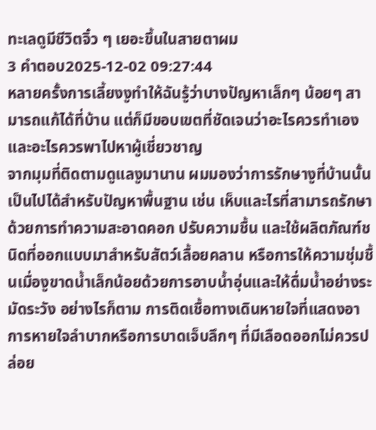ทะเลดูมีชีวิตจิ๋ว ๆ เยอะขึ้นในสายตาผม
3 คำตอบ2025-12-02 09:27:44
หลายครั้งการเลี้ยงงูทำให้ฉันรู้ว่าบางปัญหาเล็กๆ น้อยๆ สามารถแก้ได้ที่บ้าน แต่ก็มีขอบเขตที่ชัดเจนว่าอะไรควรทำเองและอะไรควรพาไปหาผู้เชี่ยวชาญ
จากมุมที่ติดตามดูแลงูมานาน ผมมองว่าการรักษางูที่บ้านนั้นเป็นไปได้สำหรับปัญหาพื้นฐาน เช่น เห็บและไรที่สามารถรักษาด้วยการทำความสะอาดคอก ปรับความชื้น และใช้ผลิตภัณฑ์ชนิดที่ออกแบบมาสำหรับสัตว์เลื้อยคลาน หรือการให้ความชุ่มชื้นเมื่องูขาดน้ำเล็กน้อยด้วยการอาบน้ำอุ่นและให้ดื่มน้ำอย่างระมัดระวัง อย่างไรก็ตาม การติดเชื้อทางเดินหายใจที่แสดงอาการหายใจลำบากหรือการบาดเจ็บลึกๆ ที่มีเลือดออกไม่ควรปล่อย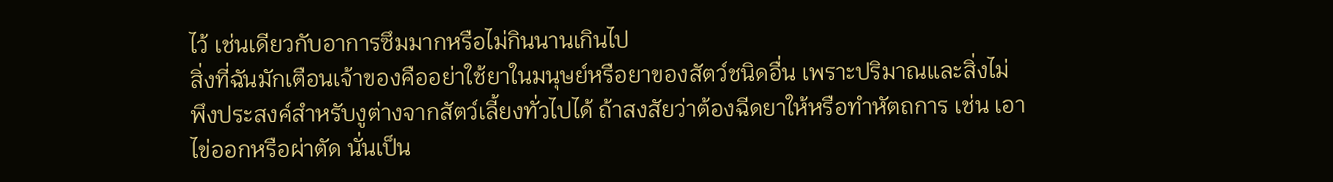ไว้ เช่นเดียวกับอาการซึมมากหรือไม่กินนานเกินไป
สิ่งที่ฉันมักเตือนเจ้าของคืออย่าใช้ยาในมนุษย์หรือยาของสัตว์ชนิดอื่น เพราะปริมาณและสิ่งไม่พึงประสงค์สำหรับงูต่างจากสัตว์เลี้ยงทั่วไปได้ ถ้าสงสัยว่าต้องฉีดยาให้หรือทำหัตถการ เช่น เอาไข่ออกหรือผ่าตัด นั่นเป็น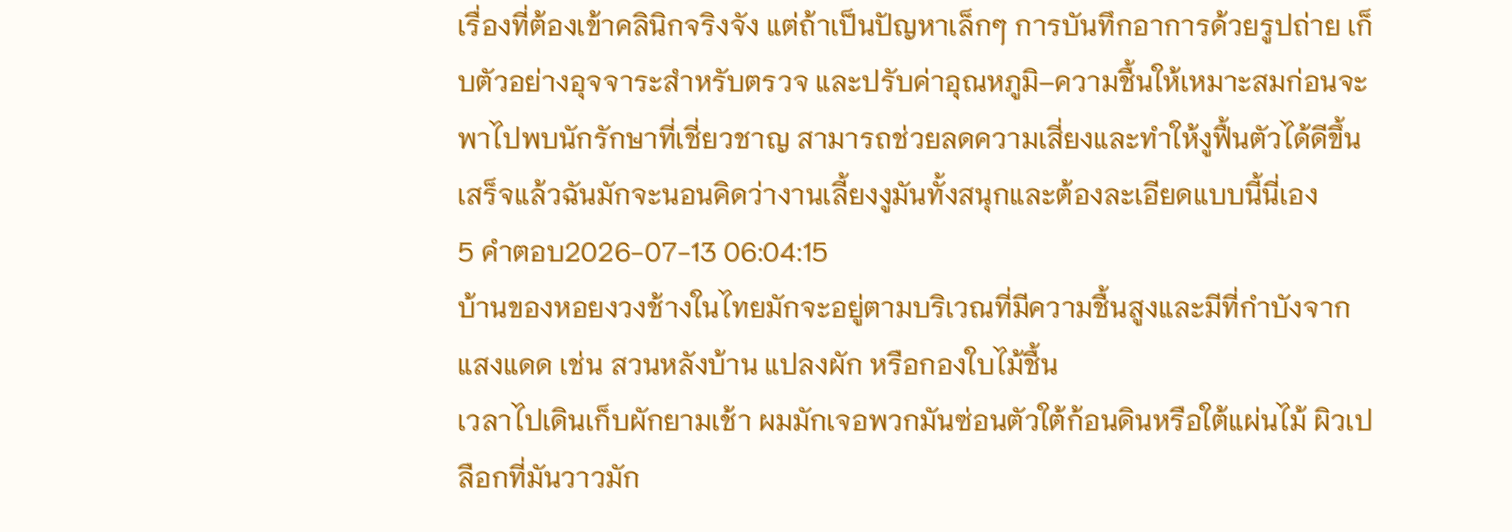เรื่องที่ต้องเข้าคลินิกจริงจัง แต่ถ้าเป็นปัญหาเล็กๆ การบันทึกอาการด้วยรูปถ่าย เก็บตัวอย่างอุจจาระสำหรับตรวจ และปรับค่าอุณหภูมิ–ความชื้นให้เหมาะสมก่อนจะพาไปพบนักรักษาที่เชี่ยวชาญ สามารถช่วยลดความเสี่ยงและทำให้งูฟื้นตัวได้ดีขึ้น เสร็จแล้วฉันมักจะนอนคิดว่างานเลี้ยงงูมันทั้งสนุกและต้องละเอียดแบบนี้นี่เอง
5 คำตอบ2026-07-13 06:04:15
บ้านของหอยงวงช้างในไทยมักจะอยู่ตามบริเวณที่มีความชื้นสูงและมีที่กำบังจากแสงแดด เช่น สวนหลังบ้าน แปลงผัก หรือกองใบไม้ชื้น
เวลาไปเดินเก็บผักยามเช้า ผมมักเจอพวกมันซ่อนตัวใต้ก้อนดินหรือใต้แผ่นไม้ ผิวเปลือกที่มันวาวมัก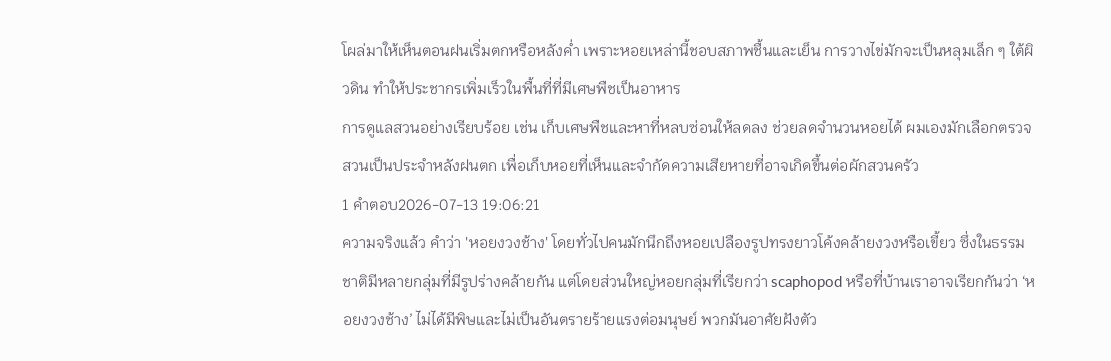โผล่มาให้เห็นตอนฝนเริ่มตกหรือหลังค่ำ เพราะหอยเหล่านี้ชอบสภาพชื้นและเย็น การวางไข่มักจะเป็นหลุมเล็ก ๆ ใต้ผิวดิน ทำให้ประชากรเพิ่มเร็วในพื้นที่ที่มีเศษพืชเป็นอาหาร
การดูแลสวนอย่างเรียบร้อย เช่น เก็บเศษพืชและหาที่หลบซ่อนให้ลดลง ช่วยลดจำนวนหอยได้ ผมเองมักเลือกตรวจสวนเป็นประจำหลังฝนตก เพื่อเก็บหอยที่เห็นและจำกัดความเสียหายที่อาจเกิดขึ้นต่อผักสวนครัว
1 คำตอบ2026-07-13 19:06:21
ความจริงแล้ว คำว่า 'หอยงวงช้าง' โดยทั่วไปคนมักนึกถึงหอยเปลืองรูปทรงยาวโค้งคล้ายงวงหรือเขี้ยว ซึ่งในธรรมชาติมีหลายกลุ่มที่มีรูปร่างคล้ายกัน แต่โดยส่วนใหญ่หอยกลุ่มที่เรียกว่า scaphopod หรือที่บ้านเราอาจเรียกกันว่า ‘หอยงวงช้าง’ ไม่ได้มีพิษและไม่เป็นอันตรายร้ายแรงต่อมนุษย์ พวกมันอาศัยฝังตัว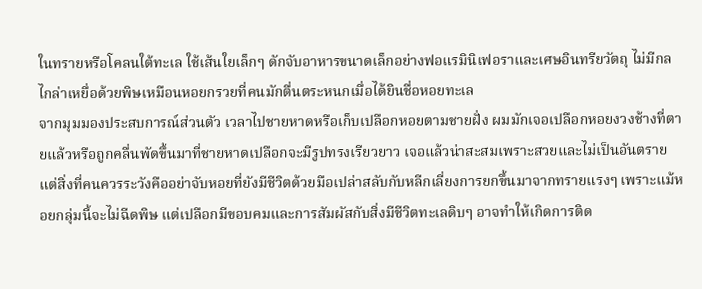ในทรายหรือโคลนใต้ทะเล ใช้เส้นใยเล็กๆ ดักจับอาหารขนาดเล็กอย่างฟอแรมินิเฟอราและเศษอินทรียวัตถุ ไม่มีกลไกล่าเหยื่อด้วยพิษเหมือนหอยกรวยที่คนมักตื่นตระหนกเมื่อได้ยินชื่อหอยทะเล
จากมุมมองประสบการณ์ส่วนตัว เวลาไปชายหาดหรือเก็บเปลือกหอยตามชายฝั่ง ผมมักเจอเปลือกหอยงวงช้างที่ตายแล้วหรือถูกคลื่นพัดขึ้นมาที่ชายหาดเปลือกจะมีรูปทรงเรียวยาว เจอแล้วน่าสะสมเพราะสวยและไม่เป็นอันตราย แต่สิ่งที่คนควรระวังคืออย่าจับหอยที่ยังมีชีวิตด้วยมือเปล่าสลับกับหลีกเลี่ยงการยกขึ้นมาจากทรายแรงๆ เพราะแม้หอยกลุ่มนี้จะไม่ฉีดพิษ แต่เปลือกมีขอบคมและการสัมผัสกับสิ่งมีชีวิตทะเลดิบๆ อาจทำให้เกิดการติด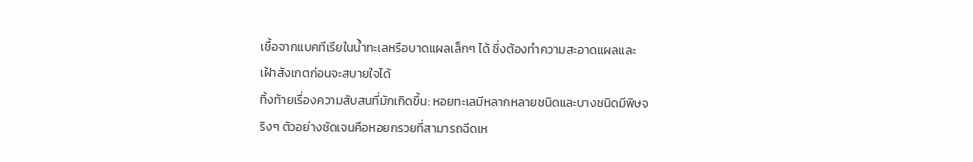เชื้อจากแบคทีเรียในน้ำทะเลหรือบาดแผลเล็กๆ ได้ ซึ่งต้องทำความสะอาดแผลและเฝ้าสังเกตก่อนจะสบายใจได้
ทิ้งท้ายเรื่องความสับสนที่มักเกิดขึ้น: หอยทะเลมีหลากหลายชนิดและบางชนิดมีพิษจริงๆ ตัวอย่างชัดเจนคือหอยกรวยที่สามารถฉีดเห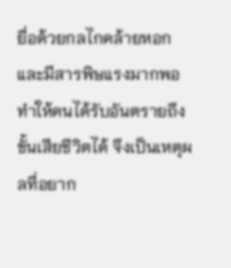ยื่อด้วยกลไกคล้ายหอกและมีสารพิษแรงมากพอทำให้คนได้รับอันตรายถึงขั้นเสียชีวิตได้ จึงเป็นเหตุผลที่อยาก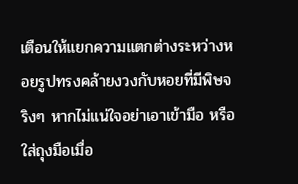เตือนให้แยกความแตกต่างระหว่างหอยรูปทรงคล้ายงวงกับหอยที่มีพิษจริงๆ หากไม่แน่ใจอย่าเอาเข้ามือ หรือใส่ถุงมือเมื่อ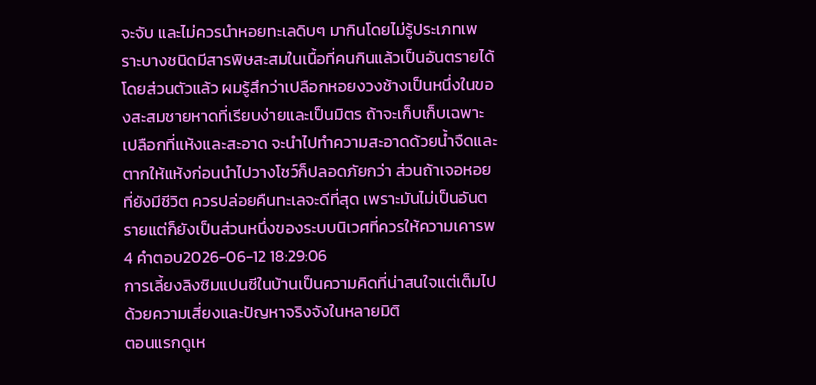จะจับ และไม่ควรนำหอยทะเลดิบๆ มากินโดยไม่รู้ประเภทเพราะบางชนิดมีสารพิษสะสมในเนื้อที่คนกินแล้วเป็นอันตรายได้
โดยส่วนตัวแล้ว ผมรู้สึกว่าเปลือกหอยงวงช้างเป็นหนึ่งในของสะสมชายหาดที่เรียบง่ายและเป็นมิตร ถ้าจะเก็บเก็บเฉพาะเปลือกที่แห้งและสะอาด จะนำไปทำความสะอาดด้วยน้ำจืดและตากให้แห้งก่อนนำไปวางโชว์ก็ปลอดภัยกว่า ส่วนถ้าเจอหอยที่ยังมีชีวิต ควรปล่อยคืนทะเลจะดีที่สุด เพราะมันไม่เป็นอันตรายแต่ก็ยังเป็นส่วนหนึ่งของระบบนิเวศที่ควรให้ความเคารพ
4 คำตอบ2026-06-12 18:29:06
การเลี้ยงลิงซิมแปนซีในบ้านเป็นความคิดที่น่าสนใจแต่เต็มไปด้วยความเสี่ยงและปัญหาจริงจังในหลายมิติ
ตอนแรกดูเห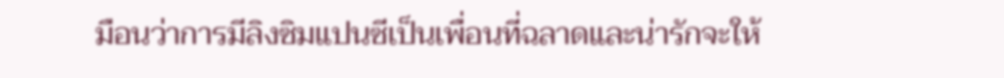มือนว่าการมีลิงซิมแปนซีเป็นเพื่อนที่ฉลาดและน่ารักจะให้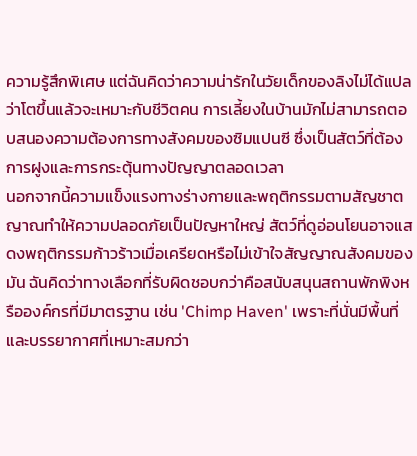ความรู้สึกพิเศษ แต่ฉันคิดว่าความน่ารักในวัยเด็กของลิงไม่ได้แปลว่าโตขึ้นแล้วจะเหมาะกับชีวิตคน การเลี้ยงในบ้านมักไม่สามารถตอบสนองความต้องการทางสังคมของซิมแปนซี ซึ่งเป็นสัตว์ที่ต้องการฝูงและการกระตุ้นทางปัญญาตลอดเวลา
นอกจากนี้ความแข็งแรงทางร่างกายและพฤติกรรมตามสัญชาตญาณทำให้ความปลอดภัยเป็นปัญหาใหญ่ สัตว์ที่ดูอ่อนโยนอาจแสดงพฤติกรรมก้าวร้าวเมื่อเครียดหรือไม่เข้าใจสัญญาณสังคมของมัน ฉันคิดว่าทางเลือกที่รับผิดชอบกว่าคือสนับสนุนสถานพักพิงหรือองค์กรที่มีมาตรฐาน เช่น 'Chimp Haven' เพราะที่นั่นมีพื้นที่และบรรยากาศที่เหมาะสมกว่า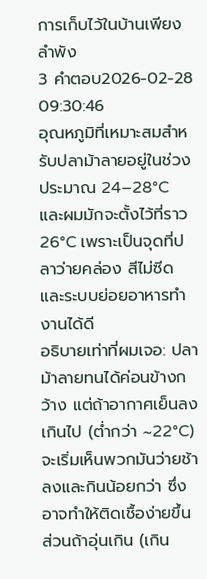การเก็บไว้ในบ้านเพียงลำพัง
3 คำตอบ2026-02-28 09:30:46
อุณหภูมิที่เหมาะสมสำหรับปลาม้าลายอยู่ในช่วงประมาณ 24–28°C และผมมักจะตั้งไว้ที่ราว 26°C เพราะเป็นจุดที่ปลาว่ายคล่อง สีไม่ซีด และระบบย่อยอาหารทำงานได้ดี
อธิบายเท่าที่ผมเจอ: ปลาม้าลายทนได้ค่อนข้างกว้าง แต่ถ้าอากาศเย็นลงเกินไป (ต่ำกว่า ~22°C) จะเริ่มเห็นพวกมันว่ายช้าลงและกินน้อยกว่า ซึ่งอาจทำให้ติดเชื้อง่ายขึ้น ส่วนถ้าอุ่นเกิน (เกิน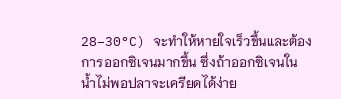28–30°C) จะทำให้หายใจเร็วขึ้นและต้องการออกซิเจนมากขึ้น ซึ่งถ้าออกซิเจนในน้ำไม่พอปลาจะเครียดได้ง่าย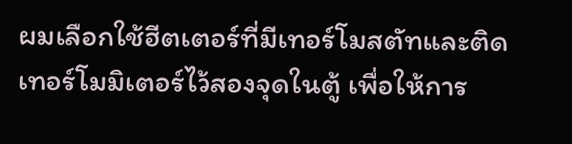ผมเลือกใช้ฮีตเตอร์ที่มีเทอร์โมสตัทและติดเทอร์โมมิเตอร์ไว้สองจุดในตู้ เพื่อให้การ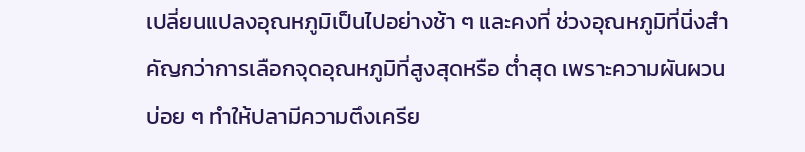เปลี่ยนแปลงอุณหภูมิเป็นไปอย่างช้า ๆ และคงที่ ช่วงอุณหภูมิที่นิ่งสำคัญกว่าการเลือกจุดอุณหภูมิที่สูงสุดหรือ ต่ำสุด เพราะความผันผวนบ่อย ๆ ทำให้ปลามีความตึงเครีย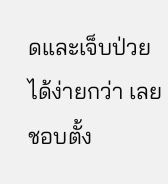ดและเจ็บป่วยได้ง่ายกว่า เลยชอบตั้ง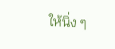ให้นิ่ง ๆ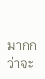มากกว่าจะ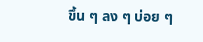ขึ้น ๆ ลง ๆ บ่อย ๆ